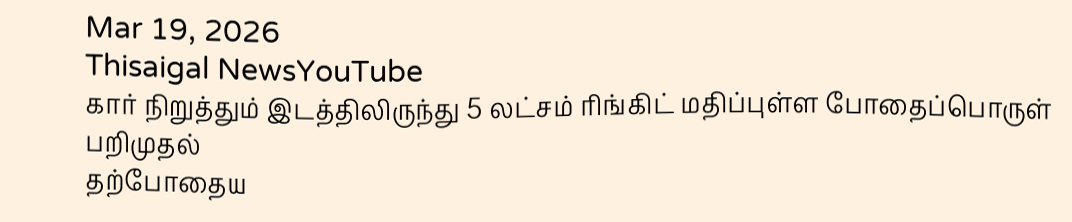Mar 19, 2026
Thisaigal NewsYouTube
கார் நிறுத்தும் இடத்திலிருந்து 5 லட்சம் ரிங்கிட் மதிப்புள்ள போதைப்பொருள் பறிமுதல்
தற்போதைய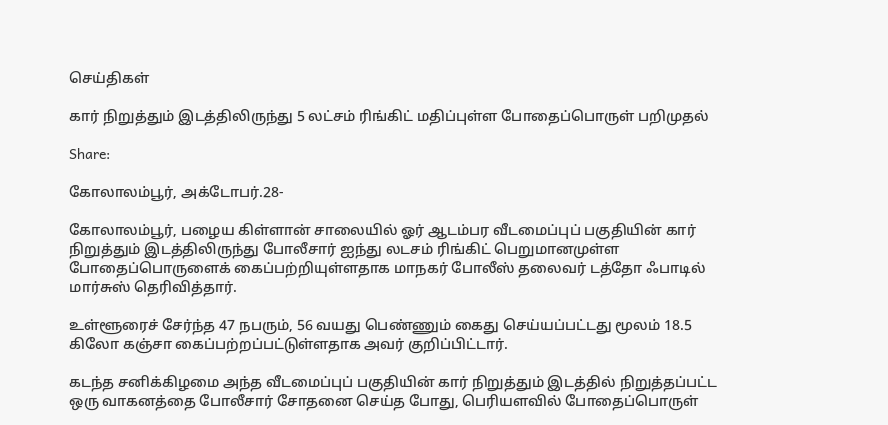செய்திகள்

கார் நிறுத்தும் இடத்திலிருந்து 5 லட்சம் ரிங்கிட் மதிப்புள்ள போதைப்பொருள் பறிமுதல்

Share:

கோலாலம்பூர், அக்டோபர்.28-

கோலாலம்பூர், பழைய கிள்ளான் சாலையில் ஓர் ஆடம்பர வீடமைப்புப் பகுதியின் கார் நிறுத்தும் இடத்திலிருந்து போலீசார் ஐந்து லடசம் ரிங்கிட் பெறுமானமுள்ள போதைப்பொருளைக் கைப்பற்றியுள்ளதாக மாநகர் போலீஸ் தலைவர் டத்தோ ஃபாடில் மார்சுஸ் தெரிவித்தார்.

உள்ளூரைச் சேர்ந்த 47 நபரும், 56 வயது பெண்ணும் கைது செய்யப்பட்டது மூலம் 18.5 கிலோ கஞ்சா கைப்பற்றப்பட்டுள்ளதாக அவர் குறிப்பிட்டார்.

கடந்த சனிக்கிழமை அந்த வீடமைப்புப் பகுதியின் கார் நிறுத்தும் இடத்தில் நிறுத்தப்பட்ட ஒரு வாகனத்தை போலீசார் சோதனை செய்த போது, பெரியளவில் போதைப்பொருள்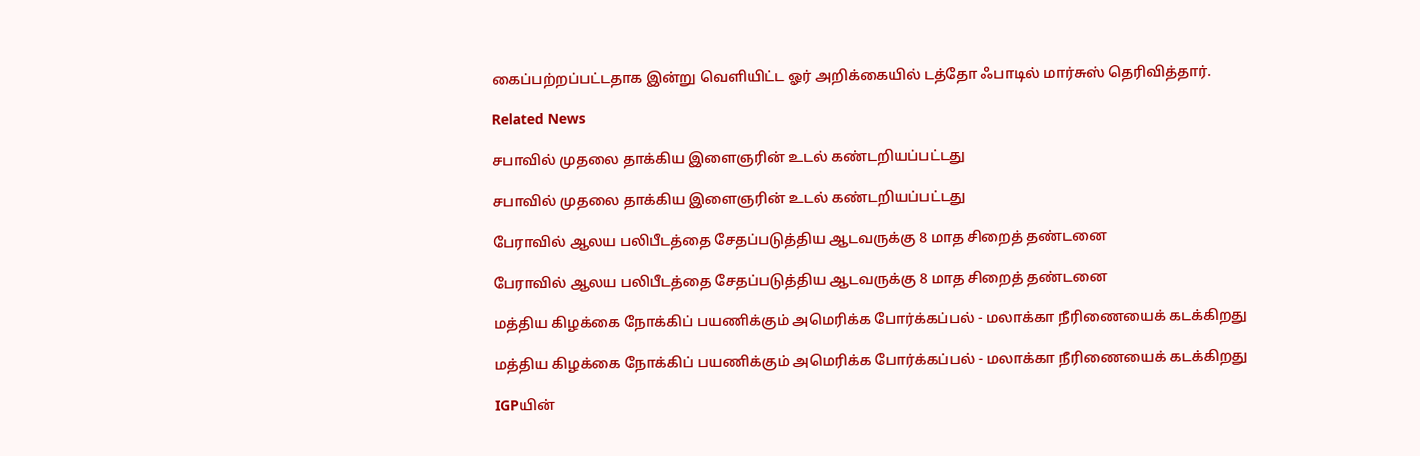கைப்பற்றப்பட்டதாக இன்று வெளியிட்ட ஓர் அறிக்கையில் டத்தோ ஃபாடில் மார்சுஸ் தெரிவித்தார்.

Related News

சபாவில் முதலை தாக்கிய இளைஞரின் உடல் கண்டறியப்பட்டது

சபாவில் முதலை தாக்கிய இளைஞரின் உடல் கண்டறியப்பட்டது

பேராவில் ஆலய பலிபீடத்தை சேதப்படுத்திய ஆடவருக்கு 8 மாத சிறைத் தண்டனை

பேராவில் ஆலய பலிபீடத்தை சேதப்படுத்திய ஆடவருக்கு 8 மாத சிறைத் தண்டனை

மத்திய கிழக்கை நோக்கிப் பயணிக்கும் அமெரிக்க போர்க்கப்பல் - மலாக்கா நீரிணையைக் கடக்கிறது

மத்திய கிழக்கை நோக்கிப் பயணிக்கும் அமெரிக்க போர்க்கப்பல் - மலாக்கா நீரிணையைக் கடக்கிறது

IGPயின்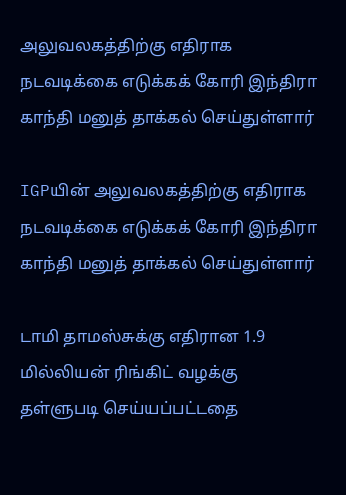அலுவலகத்திற்கு எதிராக நடவடிக்கை எடுக்கக் கோரி இந்திரா காந்தி மனுத் தாக்கல் செய்துள்ளார்

IGPயின் அலுவலகத்திற்கு எதிராக நடவடிக்கை எடுக்கக் கோரி இந்திரா காந்தி மனுத் தாக்கல் செய்துள்ளார்

டாமி தாமஸ்சுக்கு எதிரான 1.9 மில்லியன் ரிங்கிட் வழக்கு தள்ளுபடி செய்யப்பட்டதை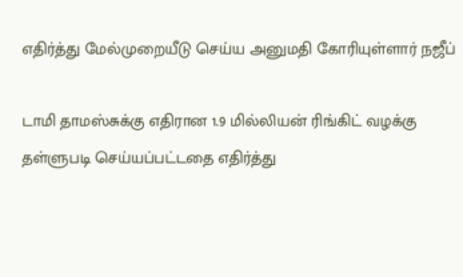எதிர்த்து மேல்முறையீடு செய்ய அனுமதி கோரியுள்ளார் நஜீப்

டாமி தாமஸ்சுக்கு எதிரான 1.9 மில்லியன் ரிங்கிட் வழக்கு தள்ளுபடி செய்யப்பட்டதை எதிர்த்து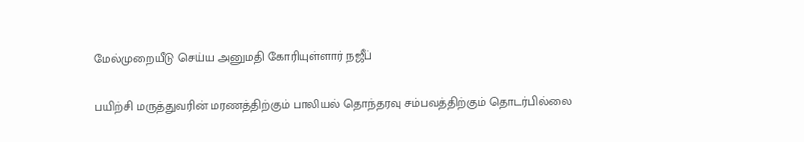மேல்முறையீடு செய்ய அனுமதி கோரியுள்ளார் நஜீப்

பயிற்சி மருத்துவரின் மரணத்திற்கும் பாலியல் தொந்தரவு சம்பவத்திற்கும் தொடர்பில்லை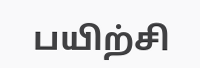பயிற்சி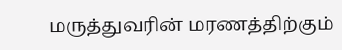மருத்துவரின் மரணத்திற்கும்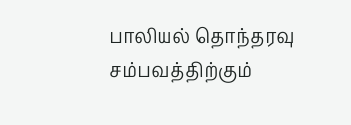பாலியல் தொந்தரவு சம்பவத்திற்கும்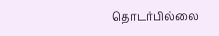தொடர்பில்லை